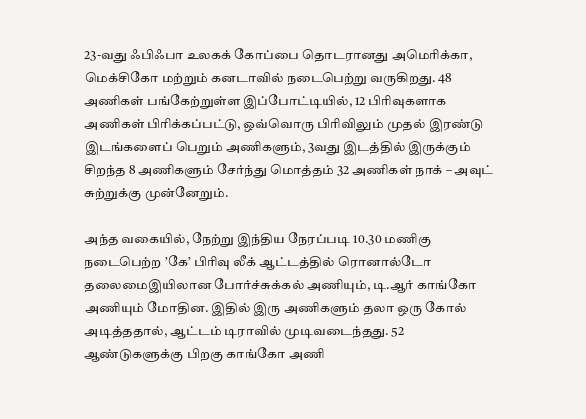23-வது ஃபிஃபா உலகக் கோப்பை தொடரானது அமெரிக்கா, மெக்சிகோ மற்றும் கனடாவில் நடைபெற்று வருகிறது. 48 அணிகள் பங்கேற்றுள்ள இப்போட்டியில், 12 பிரிவுகளாக அணிகள் பிரிக்கப்பட்டு, ஒவ்வொரு பிரிவிலும் முதல் இரண்டு இடங்களைப் பெறும் அணிகளும், 3வது இடத்தில் இருக்கும் சிறந்த 8 அணிகளும் சேர்ந்து மொத்தம் 32 அணிகள் நாக் – அவுட் சுற்றுக்கு முன்னேறும்.

அந்த வகையில், நேற்று இந்திய நேரப்படி 10.30 மணிகு நடைபெற்ற ’கே’ பிரிவு லீக் ஆட்டத்தில் ரொனால்டோ தலைமைஇயிலான போர்ச்சுக்கல் அணியும், டி.ஆர் காங்கோ அணியும் மோதின. இதில் இரு அணிகளும் தலா ஒரு கோல் அடித்ததால், ஆட்டம் டிராவில் முடிவடைந்தது. 52 ஆண்டுகளுக்கு பிறகு காங்கோ அணி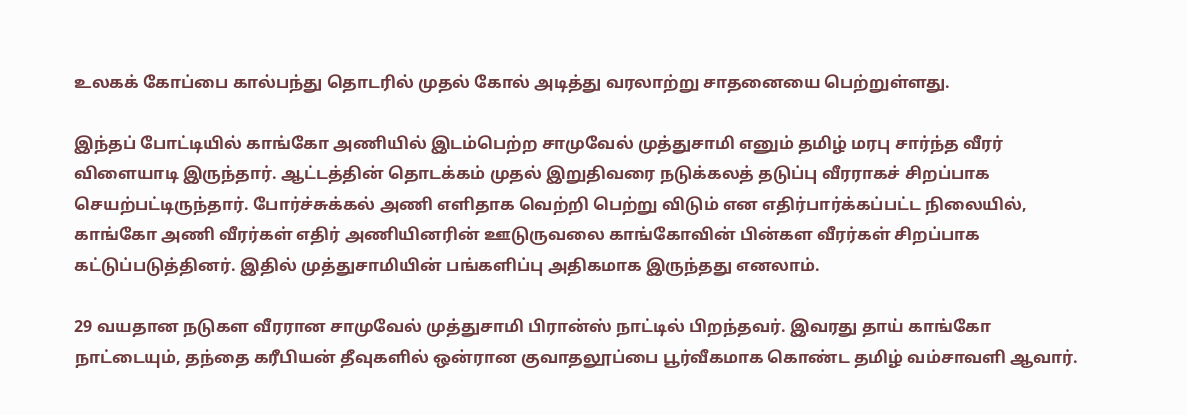உலகக் கோப்பை கால்பந்து தொடரில் முதல் கோல் அடித்து வரலாற்று சாதனையை பெற்றுள்ளது.

இந்தப் போட்டியில் காங்கோ அணியில் இடம்பெற்ற சாமுவேல் முத்துசாமி எனும் தமிழ் மரபு சார்ந்த வீரர் விளையாடி இருந்தார். ஆட்டத்தின் தொடக்கம் முதல் இறுதிவரை நடுக்கலத் தடுப்பு வீரராகச் சிறப்பாக செயற்பட்டிருந்தார். போர்ச்சுக்கல் அணி எளிதாக வெற்றி பெற்று விடும் என எதிர்பார்க்கப்பட்ட நிலையில், காங்கோ அணி வீரர்கள் எதிர் அணியினரின் ஊடுருவலை காங்கோவின் பின்கள வீரர்கள் சிறப்பாக கட்டுப்படுத்தினர். இதில் முத்துசாமியின் பங்களிப்பு அதிகமாக இருந்தது எனலாம்.

29 வயதான நடுகள வீரரான சாமுவேல் முத்துசாமி பிரான்ஸ் நாட்டில் பிறந்தவர். இவரது தாய் காங்கோ நாட்டையும், தந்தை கரீபியன் தீவுகளில் ஒன்ரான குவாதலூப்பை பூர்வீகமாக கொண்ட தமிழ் வம்சாவளி ஆவார்.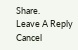Share.
Leave A Reply Cancel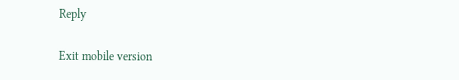Reply

Exit mobile version